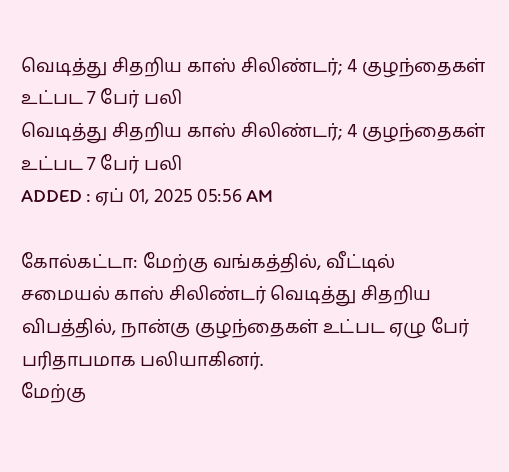வெடித்து சிதறிய காஸ் சிலிண்டர்; 4 குழந்தைகள் உட்பட 7 பேர் பலி
வெடித்து சிதறிய காஸ் சிலிண்டர்; 4 குழந்தைகள் உட்பட 7 பேர் பலி
ADDED : ஏப் 01, 2025 05:56 AM

கோல்கட்டா: மேற்கு வங்கத்தில், வீட்டில் சமையல் காஸ் சிலிண்டர் வெடித்து சிதறிய விபத்தில், நான்கு குழந்தைகள் உட்பட ஏழு பேர் பரிதாபமாக பலியாகினர்.
மேற்கு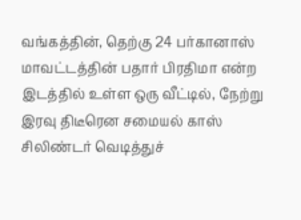வங்கத்தின், தெற்கு 24 பர்கானாஸ் மாவட்டத்தின் பதார் பிரதிமா என்ற இடத்தில் உள்ள ஒரு வீட்டில், நேற்று இரவு திடீரென சமையல் காஸ் சிலிண்டர் வெடித்துச்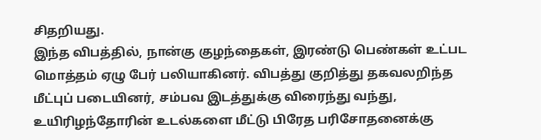சிதறியது.
இந்த விபத்தில், நான்கு குழந்தைகள், இரண்டு பெண்கள் உட்பட மொத்தம் ஏழு பேர் பலியாகினர். விபத்து குறித்து தகவலறிந்த மீட்புப் படையினர், சம்பவ இடத்துக்கு விரைந்து வந்து, உயிரிழந்தோரின் உடல்களை மீட்டு பிரேத பரிசோதனைக்கு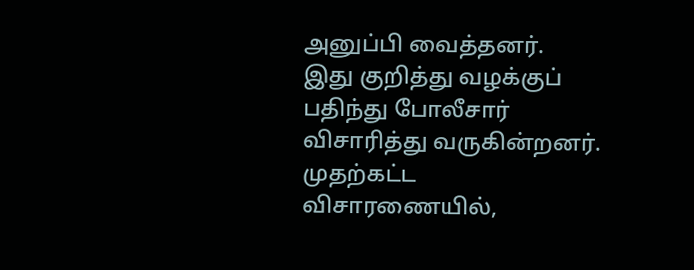அனுப்பி வைத்தனர்.
இது குறித்து வழக்குப் பதிந்து போலீசார் விசாரித்து வருகின்றனர். முதற்கட்ட விசாரணையில்,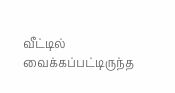வீட்டில் வைக்கப்பட்டிருந்த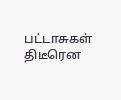பட்டாசுகள் திடீரென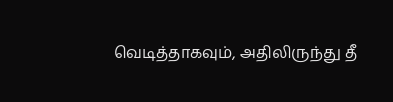வெடித்தாகவும், அதிலிருந்து தீ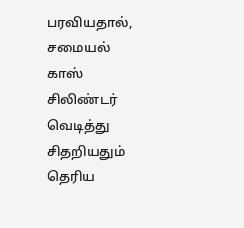பரவியதால், சமையல் காஸ் சிலிண்டர் வெடித்து சிதறியதும் தெரிய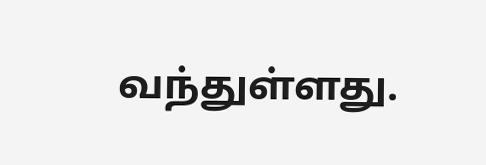வந்துள்ளது.